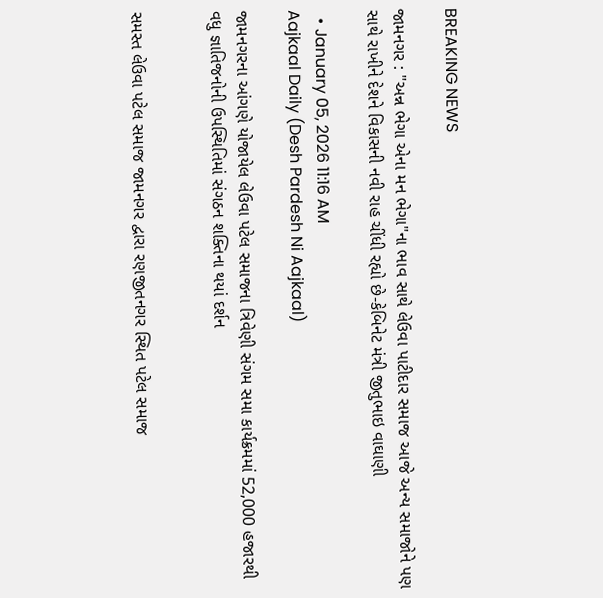BREAKING NEWS

જામનગર : "અન્ન ભેગા એના મન ભેગા"ના ભાવ સાથે લેઉવા પાટીદાર સમાજ આજે અન્ય સમાજોને પણ સાથે રાખીને દેશને વિકાસની નવી રાહ ચીંધી રહ્યો છે-કેબિનેટ મંત્રી જીતુભાઇ વાઘાણી

  • January 05, 2026 11:16 AM
Aajkaal Daily (Desh Pardesh Ni Aajkaal)

જામનગરના આંગણે યોજાયેલ લેઉવા પટેલ સમાજના ત્રિવેણી સંગમ સમા કાર્યક્રમમાં 52,000 હજારથી વધુ જ્ઞાતિજનોની ઉપસ્થિતિમાં સંગઠન શક્તિના થયાં દર્શન


સમસ્ત લેઉવા પટેલ સમાજ જામનગર દ્વારા રણજીતનગર સ્થિત પટેલ સમાજ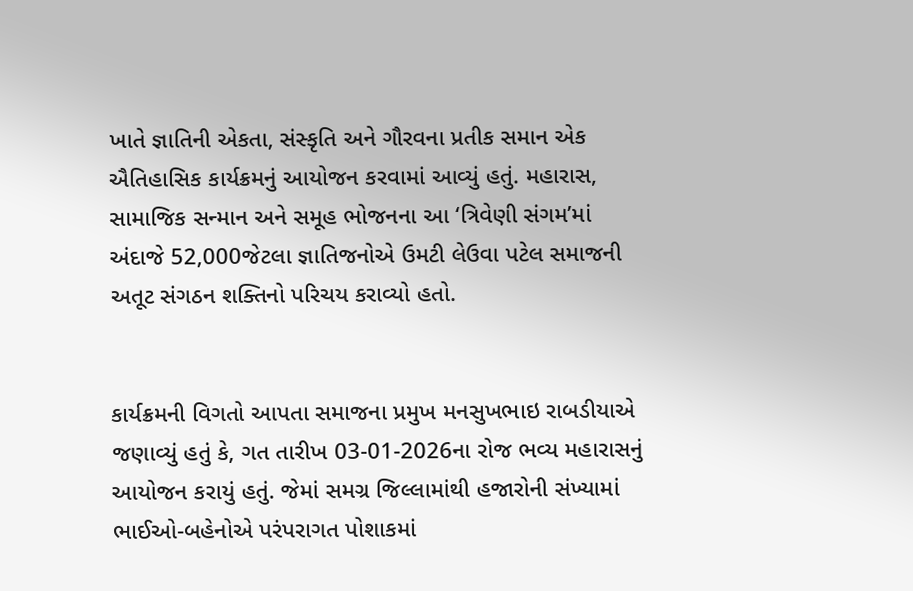ખાતે જ્ઞાતિની એકતા, સંસ્કૃતિ અને ગૌરવના પ્રતીક સમાન એક ઐતિહાસિક કાર્યક્રમનું આયોજન કરવામાં આવ્યું હતું. મહારાસ, સામાજિક સન્માન અને સમૂહ ભોજનના આ ‘ત્રિવેણી સંગમ’માં અંદાજે 52,000જેટલા જ્ઞાતિજનોએ ઉમટી લેઉવા પટેલ સમાજની અતૂટ સંગઠન શક્તિનો પરિચય કરાવ્યો હતો.


કાર્યક્રમની વિગતો આપતા સમાજના પ્રમુખ મનસુખભાઇ રાબડીયાએ જણાવ્યું હતું કે, ગત તારીખ 03-01-2026ના રોજ ભવ્ય મહારાસનું આયોજન કરાયું હતું. જેમાં સમગ્ર જિલ્લામાંથી હજારોની સંખ્યામાં ભાઈઓ-બહેનોએ પરંપરાગત પોશાકમાં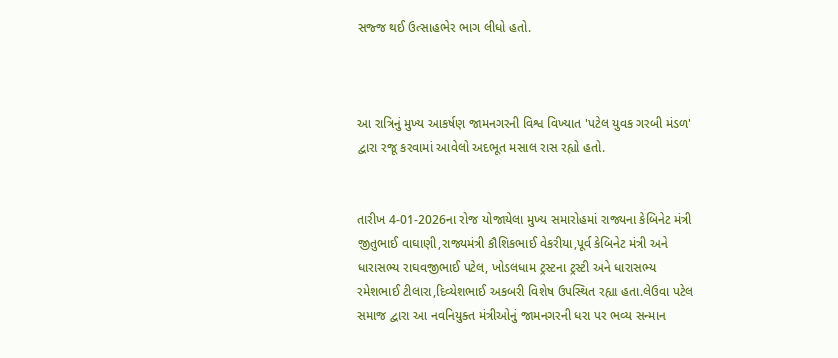સજ્જ થઈ ઉત્સાહભેર ભાગ લીધો હતો.



આ રાત્રિનું મુખ્ય આકર્ષણ જામનગરની વિશ્વ વિખ્યાત 'પટેલ યુવક ગરબી મંડળ' દ્વારા રજૂ કરવામાં આવેલો અદભૂત મસાલ રાસ રહ્યો હતો.


તારીખ 4-01-2026ના રોજ યોજાયેલા મુખ્ય સમારોહમાં રાજ્યના કેબિનેટ મંત્રી જીતુભાઈ વાઘાણી,રાજ્યમંત્રી કૌશિકભાઈ વેકરીયા,પૂર્વ કેબિનેટ મંત્રી અને ધારાસભ્ય રાઘવજીભાઈ પટેલ, ખોડલધામ ટ્રસ્ટના ટ્રસ્ટી અને ધારાસભ્ય રમેશભાઈ ટીલારા,દિવ્યેશભાઈ અકબરી વિશેષ ઉપસ્થિત રહ્યા હતા.લેઉવા પટેલ સમાજ દ્વારા આ નવનિયુક્ત મંત્રીઓનું જામનગરની ધરા પર ભવ્ય સન્માન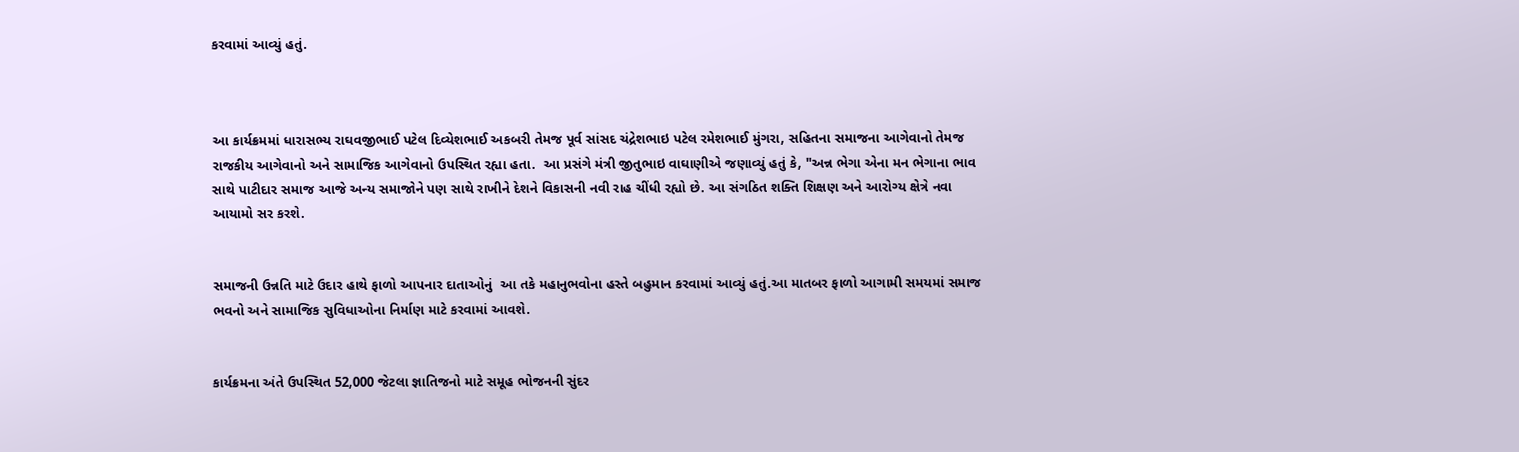કરવામાં આવ્યું હતું.



આ કાર્યક્રમમાં ધારાસભ્ય રાઘવજીભાઈ પટેલ દિવ્યેશભાઈ અકબરી તેમજ પૂર્વ સાંસદ ચંદ્રેશભાઇ પટેલ રમેશભાઈ મુંગરા, સહિતના સમાજના આગેવાનો તેમજ રાજકીય આગેવાનો અને સામાજિક આગેવાનો ઉપસ્થિત રહ્યા હતા.  આ પ્રસંગે મંત્રી જીતુભાઇ વાઘાણીએ જણાવ્યું હતું કે, "અન્ન ભેગા એના મન ભેગાના ભાવ સાથે પાટીદાર સમાજ આજે અન્ય સમાજોને પણ સાથે રાખીને દેશને વિકાસની નવી રાહ ચીંધી રહ્યો છે. આ સંગઠિત શક્તિ શિક્ષણ અને આરોગ્ય ક્ષેત્રે નવા આયામો સર કરશે.


સમાજની ઉન્નતિ માટે ઉદાર હાથે ફાળો આપનાર દાતાઓનું  આ તકે મહાનુભવોના હસ્તે બહુમાન કરવામાં આવ્યું હતું.આ માતબર ફાળો આગામી સમયમાં સમાજ ભવનો અને સામાજિક સુવિધાઓના નિર્માણ માટે કરવામાં આવશે.


કાર્યક્રમના અંતે ઉપસ્થિત 52,000 જેટલા જ્ઞાતિજનો માટે સમૂહ ભોજનની સુંદર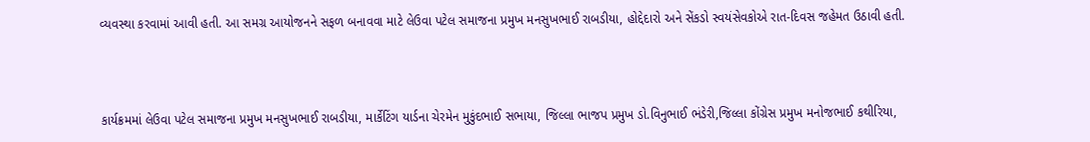વ્યવસ્થા કરવામાં આવી હતી. આ સમગ્ર આયોજનને સફળ બનાવવા માટે લેઉવા પટેલ સમાજના પ્રમુખ મનસુખભાઈ રાબડીયા, હોદ્દેદારો અને સેંકડો સ્વયંસેવકોએ રાત-દિવસ જહેમત ઉઠાવી હતી.



કાર્યક્રમમાં લેઉવા પટેલ સમાજના પ્રમુખ મનસુખભાઈ રાબડીયા, માર્કેટિંગ યાર્ડના ચેરમેન મુકુંદભાઈ સભાયા, જિલ્લા ભાજપ પ્રમુખ ડો.વિનુભાઈ ભંડેરી,જિલ્લા કોંગ્રેસ પ્રમુખ મનોજભાઈ કથીરિયા,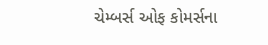ચેમ્બર્સ ઓફ કોમર્સના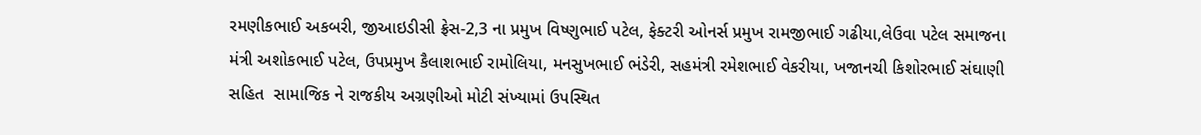રમણીકભાઈ અકબરી, જીઆઇડીસી ફ્રેસ-2,3 ના પ્રમુખ વિષ્ણુભાઈ પટેલ, ફેક્ટરી ઓનર્સ પ્રમુખ રામજીભાઈ ગઢીયા,લેઉવા પટેલ સમાજના મંત્રી અશોકભાઈ પટેલ, ઉપપ્રમુખ કૈલાશભાઈ રામોલિયા, મનસુખભાઈ ભંડેરી, સહમંત્રી રમેશભાઈ વેકરીયા, ખજાનચી કિશોરભાઈ સંઘાણી સહિત  સામાજિક ને રાજકીય અગ્રણીઓ મોટી સંખ્યામાં ઉપસ્થિત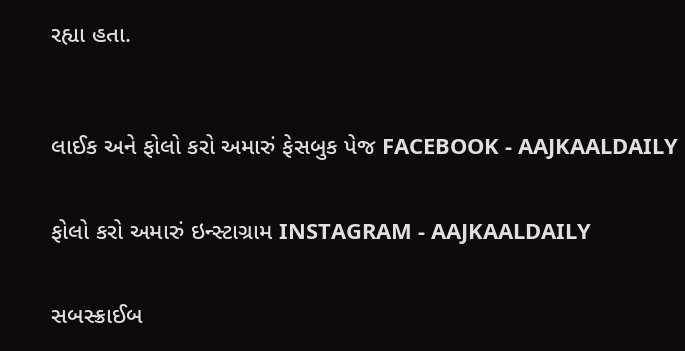રહ્યા હતા.



લાઈક અને ફોલો કરો અમારું ફેસબુક પેજ FACEBOOK - AAJKAALDAILY


ફોલો કરો અમારું ઇન્સ્ટાગ્રામ INSTAGRAM - AAJKAALDAILY


સબસ્ક્રાઈબ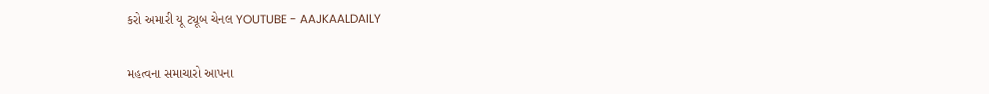કરો અમારી યૂ ટ્યૂબ ચેનલ YOUTUBE - AAJKAALDAILY


મહત્વના સમાચારો આપના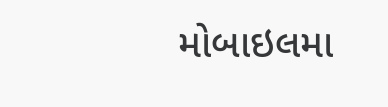મોબાઇલમા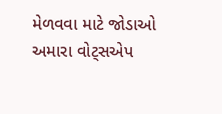મેળવવા માટે જોડાઓ અમારા વોટ્સએપ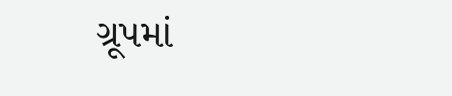ગ્રૂપમાં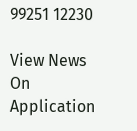99251 12230

View News On Application